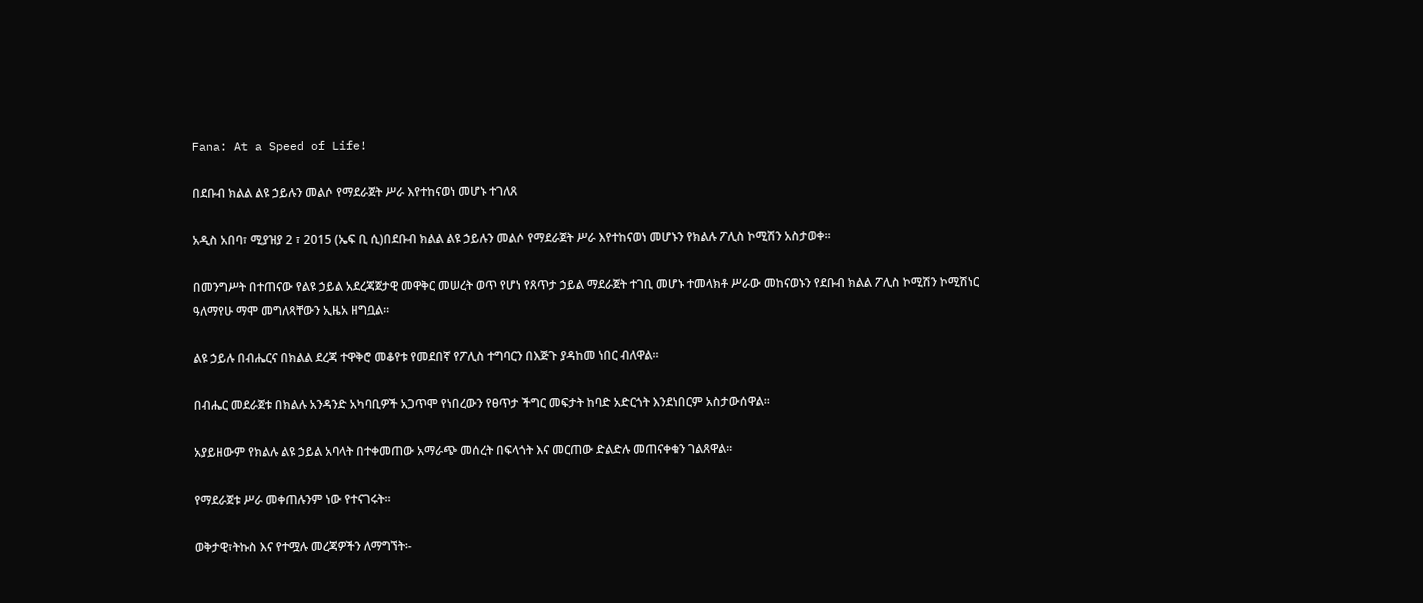Fana: At a Speed of Life!

በደቡብ ክልል ልዩ ኃይሉን መልሶ የማደራጀት ሥራ እየተከናወነ መሆኑ ተገለጸ

አዲስ አበባ፣ ሚያዝያ 2 ፣ 2015 (ኤፍ ቢ ሲ)በደቡብ ክልል ልዩ ኃይሉን መልሶ የማደራጀት ሥራ እየተከናወነ መሆኑን የክልሉ ፖሊስ ኮሚሽን አስታወቀ፡፡

በመንግሥት በተጠናው የልዩ ኃይል አደረጃጀታዊ መዋቅር መሠረት ወጥ የሆነ የጸጥታ ኃይል ማደራጀት ተገቢ መሆኑ ተመላክቶ ሥራው መከናወኑን የደቡብ ክልል ፖሊስ ኮሚሽን ኮሚሽነር ዓለማየሁ ማሞ መግለጻቸውን ኢዜአ ዘግቧል፡፡

ልዩ ኃይሉ በብሔርና በክልል ደረጃ ተዋቅሮ መቆየቱ የመደበኛ የፖሊስ ተግባርን በእጅጉ ያዳከመ ነበር ብለዋል፡፡

በብሔር መደራጀቱ በክልሉ አንዳንድ አካባቢዎች አጋጥሞ የነበረውን የፀጥታ ችግር መፍታት ከባድ አድርጎት እንደነበርም አስታውሰዋል፡፡

አያይዘውም የክልሉ ልዩ ኃይል አባላት በተቀመጠው አማራጭ መሰረት በፍላጎት እና መርጠው ድልድሉ መጠናቀቁን ገልጸዋል፡፡

የማደራጀቱ ሥራ መቀጠሉንም ነው የተናገሩት።

ወቅታዊ፣ትኩስ እና የተሟሉ መረጃዎችን ለማግኘት፡-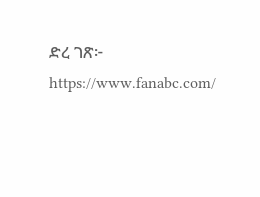ድረ ገጽ፦ https://www.fanabc.com/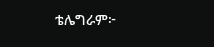ቴሌግራም፦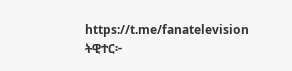https://t.me/fanatelevision
ትዊተር፦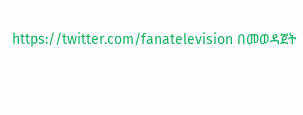https://twitter.com/fanatelevision በመወዳጀት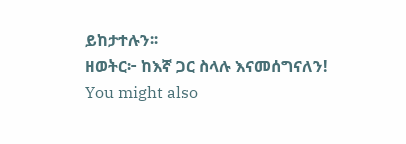ይከታተሉን፡፡
ዘወትር፦ ከእኛ ጋር ስላሉ እናመሰግናለን!
You might also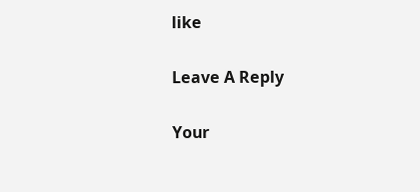like

Leave A Reply

Your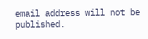email address will not be published.